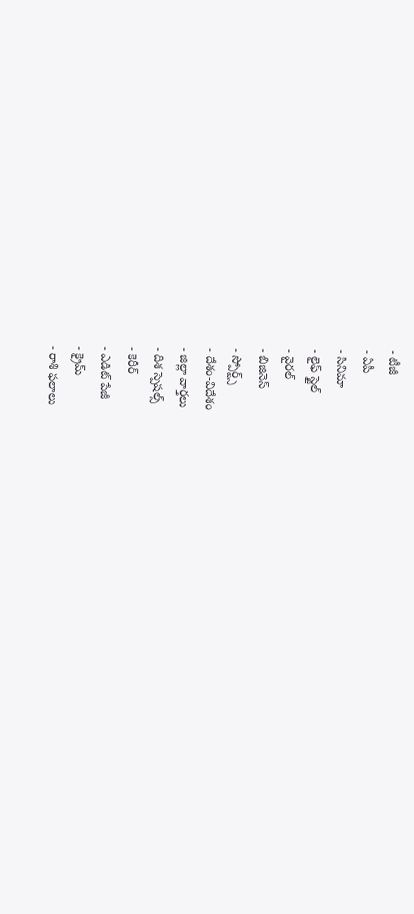- టీజీ
- ఏపీ
- సినిమా
- లైఫ్ స్టైల్
- వైరల్
- బిజినెస్
- స్పోర్ట్స్
- దేశం-విదేశం
- జిల్లా వార్తలు
- దిశ స్పెషల్స్
- కెరీర్
- ఎడిట్ పేజీ
- క్రైమ్
- రాశి ఫలాలు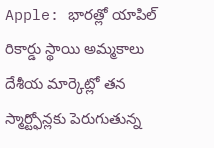Apple: భారత్లో యాపిల్ రికార్డు స్థాయి అమ్మకాలు
దేశీయ మార్కెట్లో తన స్మార్ట్ఫోన్లకు పెరుగుతున్న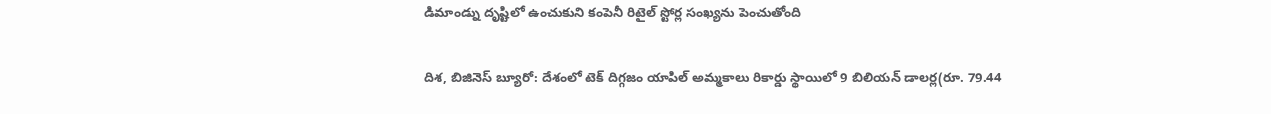డిమాండ్ను దృష్టిలో ఉంచుకుని కంపెనీ రిటైల్ స్టోర్ల సంఖ్యను పెంచుతోంది

దిశ, బిజినెస్ బ్యూరో: దేశంలో టెక్ దిగ్గజం యాపిల్ అమ్మకాలు రికార్డు స్థాయిలో 9 బిలియన్ డాలర్ల(రూ. 79.44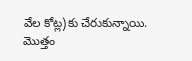వేల కోట్ల)కు చేరుకున్నాయి. మొత్తం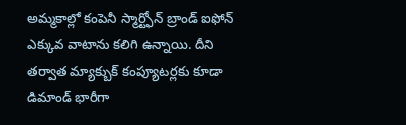అమ్మకాల్లో కంపెనీ స్మార్ట్ఫోన్ బ్రాండ్ ఐఫోన్ ఎక్కువ వాటాను కలిగి ఉన్నాయి. దీని తర్వాత మ్యాక్బుక్ కంప్యూటర్లకు కూడా డిమాండ్ భారీగా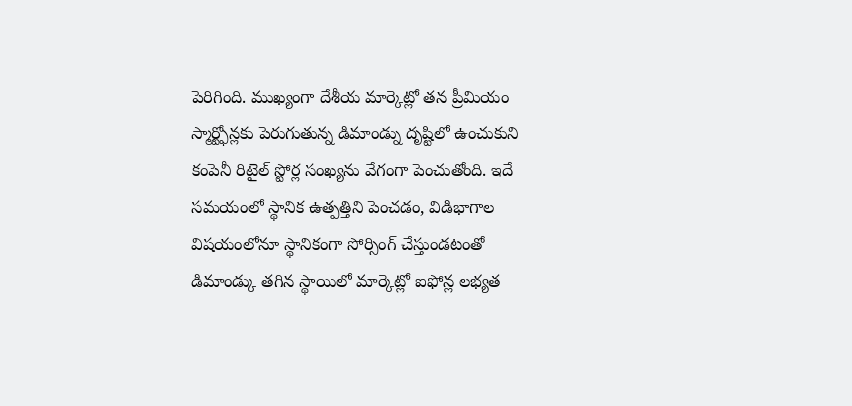పెరిగింది. ముఖ్యంగా దేశీయ మార్కెట్లో తన ప్రీమియం స్మార్ట్ఫోన్లకు పెరుగుతున్న డిమాండ్ను దృష్టిలో ఉంచుకుని కంపెనీ రిటైల్ స్టోర్ల సంఖ్యను వేగంగా పెంచుతోంది. ఇదే సమయంలో స్థానిక ఉత్పత్తిని పెంచడం, విడిభాగాల విషయంలోనూ స్థానికంగా సోర్సింగ్ చేస్తుండటంతో డిమాండ్కు తగిన స్థాయిలో మార్కెట్లో ఐఫోన్ల లభ్యత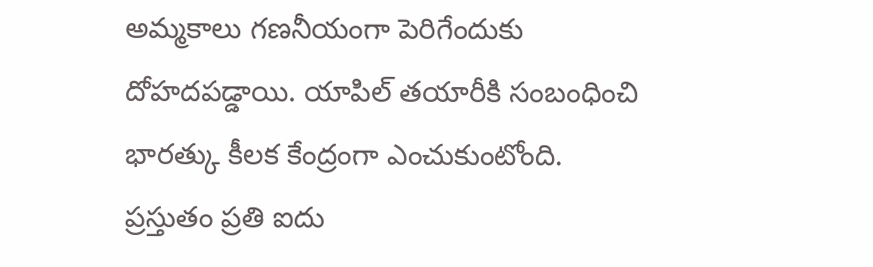అమ్మకాలు గణనీయంగా పెరిగేందుకు దోహదపడ్డాయి. యాపిల్ తయారీకి సంబంధించి భారత్కు కీలక కేంద్రంగా ఎంచుకుంటోంది. ప్రస్తుతం ప్రతి ఐదు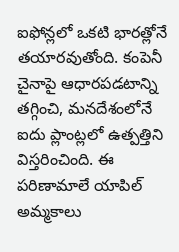ఐఫోన్లలో ఒకటి భారత్లోనే తయారవుతోంది. కంపెనీ చైనాపై ఆధారపడటాన్ని తగ్గించి, మనదేశంలోనే ఐదు ప్లాంట్లలో ఉత్పత్తిని విస్తరించింది. ఈ పరిణామాలే యాపిల్ అమ్మకాలు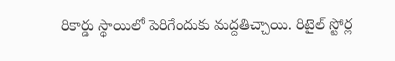రికార్డు స్థాయిలో పెరిగేందుకు మద్దతిచ్చాయి. రిటైల్ స్టోర్ల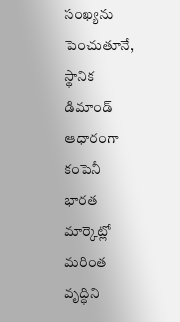సంఖ్యను పెంచుతూనే, స్థానిక డిమాండ్ ఆధారంగా కంపెనీ భారత మార్కెట్లో మరింత వృద్ధిని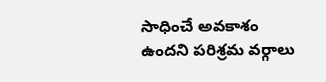సాధించే అవకాశం ఉందని పరిశ్రమ వర్గాలు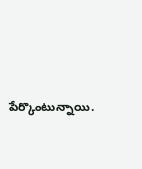పేర్కొంటున్నాయి.